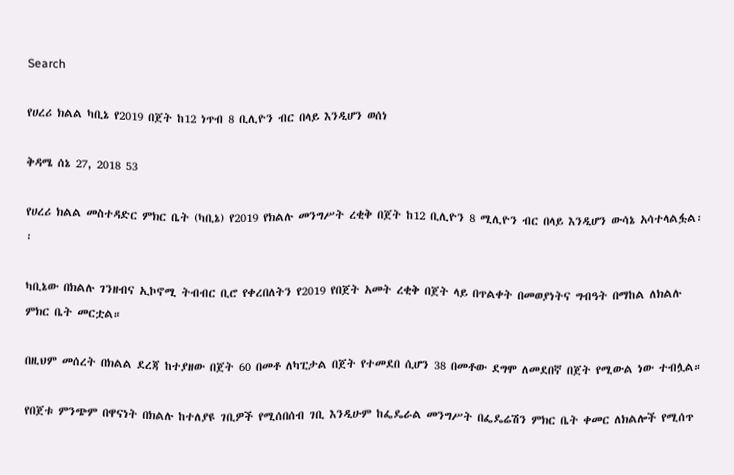Search

የሀረሪ ክልል ካቢኔ የ2019 በጀት ከ12 ነጥብ 8 ቢሊዮን ብር በላይ እንዲሆን ወሰነ

ቅዳሜ ሰኔ 27, 2018 53

የሀረሪ ክልል መስተዳድር ምክር ቤት (ካቢኔ) የ2019 የክልሉ መንግሥት ረቂቅ በጀት ከ12 ቢሊዮን 8 ሚሊዮን ብር በላይ እንዲሆን ውሳኔ አሳተላልፏል፡፡

ካቢኔው በክልሉ ገንዘብና ኢኮኖሚ ትብብር ቢሮ የቀረበለትን የ2019 የበጀት አመት ረቂቅ በጀት ላይ በጥልቀት በመወያነትና ግብዓት በማከል ለክልሉ ምክር ቤት መርቷል።

በዚህም መሰረት በክልል ደረጃ ከተያዘው በጀት 60 በመቶ ለካፒታል በጀት የተመደበ ሲሆን 38 በመቶው ደግሞ ለመደበኛ በጀት የሚውል ነው ተብሏል።

የበጀቱ ምንጭም በዋናነት በክልሉ ከተለያዩ ገቢዎች የሚሰበሰብ ገቢ እንዲሁም ከፌዴራል መንግሥት በፌዴሬሽን ምክር ቤት ቀመር ለክልሎች የሚሰጥ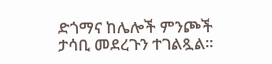ድጎማና ከሌሎች ምንጮች ታሳቢ መደረጉን ተገልጿል።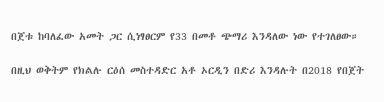በጀቱ ከባለፈው አመት ጋር ሲነፃፀርም የ33 በመቶ ጭማሪ እንዳለው ነው የተገለፀው።

በዚህ ወቅትም የክልሉ ርዕሰ መስተዳድር አቶ ኦርዲን በድሪ እንዳሉት በ2018 የበጀት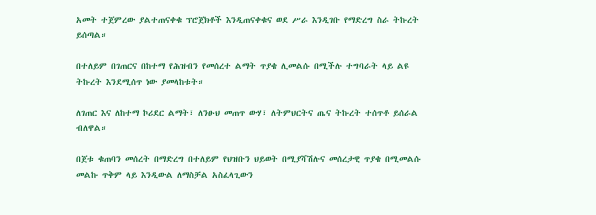አመት ተጀምረው ያልተጠናቀቁ ፕሮጀክቶች እንዲጠናቀቁና ወደ ሥራ እንዲገቡ የማድረግ ስራ ትኩረት ይሰጣል።

በተለይም በገጠርና በከተማ የሕዝብን የመሰረተ ልማት ጥያቄ ሊመልሱ በሚችሉ ተግባራት ላይ ልዩ ትኩረት እንደሚሰጥ ነው ያመላከቱት።

ለገጠር እና ለከተማ ኮሪደር ልማት፣ ለንፁህ መጠጥ ውሃ፣ ለትምህርትና ጤና ትኩረት ተሰጥቶ ይሰራል ብለዋል።

በጀቱ ቁጠባን መሰረት በማድረግ በተለይም የህዝቡን ህይወት በሚያሻሽሉና መሰረታዊ ጥያቄ በሚመልሱ መልኩ ጥቅም ላይ እንዲውል ለማስቻል አስፈላጊውን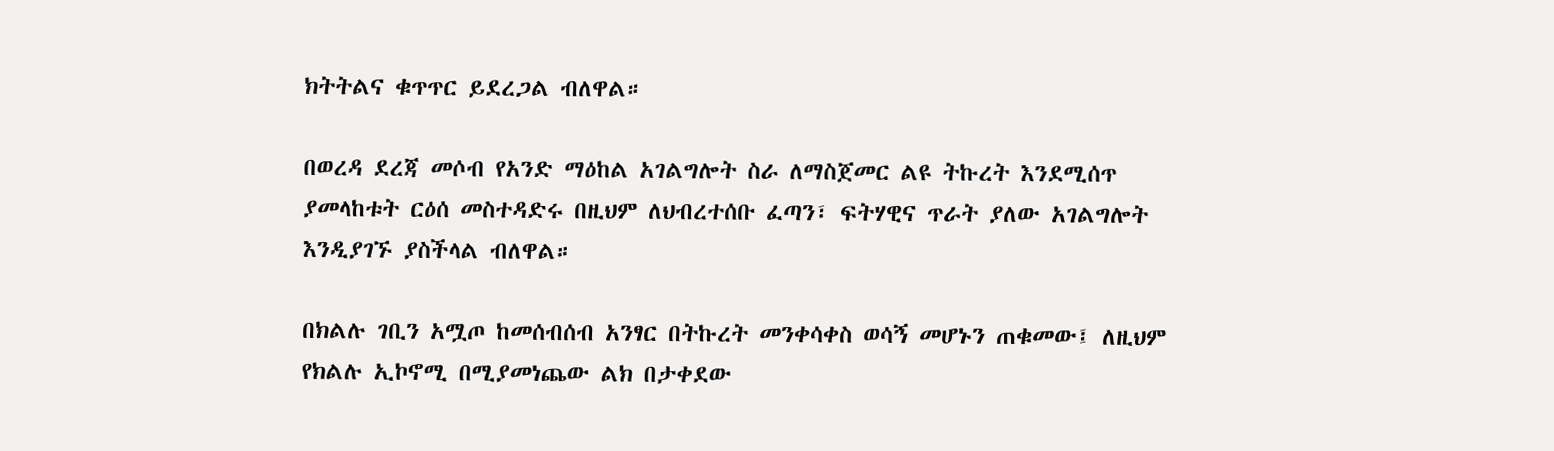ክትትልና ቁጥጥር ይደረጋል ብለዋል።

በወረዳ ደረጃ መሶብ የአንድ ማዕከል አገልግሎት ስራ ለማስጀመር ልዩ ትኩረት እንደሚሰጥ ያመላከቱት ርዕሰ መስተዳድሩ በዚህም ለህብረተሰቡ ፈጣን፣ ፍትሃዊና ጥራት ያለው አገልግሎት እንዲያገኙ ያስችላል ብለዋል።

በክልሉ ገቢን አሟጦ ከመሰብሰብ አንፃር በትኩረት መንቀሳቀስ ወሳኝ መሆኑን ጠቁመው፤ ለዚህም የክልሉ ኢኮኖሚ በሚያመነጨው ልክ በታቀደው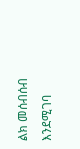ልክ መሰብሰብ እንደሚገባ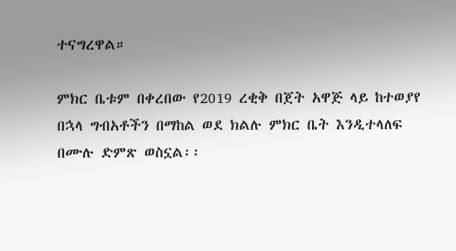ተናግረዋል።

ምክር ቤቱም በቀረበው የ2019 ረቂቅ በጀት አዋጅ ላይ ከተወያየ በኋላ ግብአቶችን በማከል ወደ ክልሉ ምክር ቤት እንዲተላለፍ በሙሉ ድምጽ ወስኗል፡፡